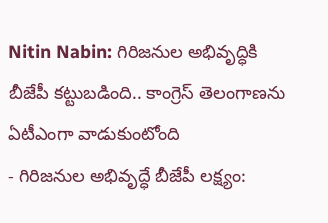Nitin Nabin: గిరిజనుల అభివృద్ధికి బీజేపీ కట్టుబడింది.. కాంగ్రెస్ తెలంగాణను ఏటీఎంగా వాడుకుంటోంది
- గిరిజనుల అభివృద్ధే బీజేపీ లక్ష్యం: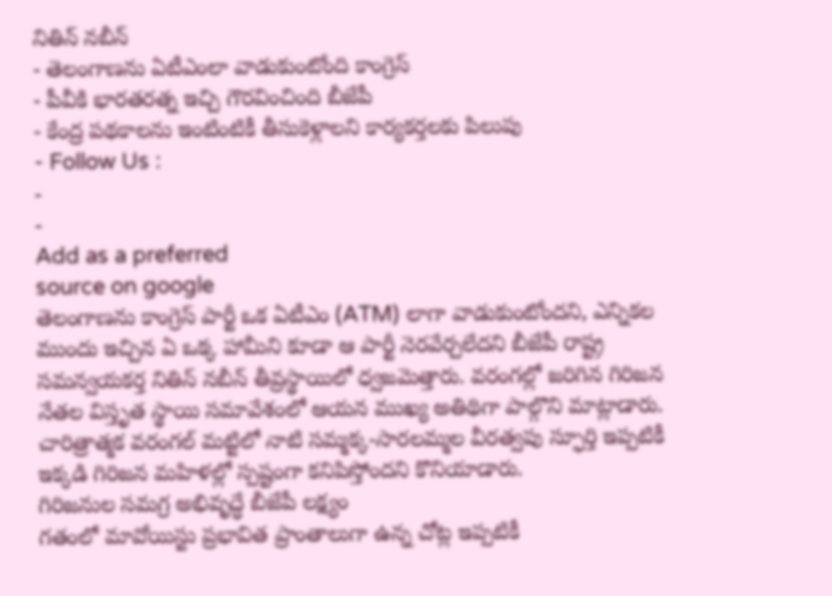నితిన్ నబీన్
- తెలంగాణను ఏటీఎంలా వాడుకుంటోంది కాంగ్రెస్
- పీవీకి భారతరత్న ఇచ్చి గౌరవించింది బీజేపీ
- కేంద్ర పథకాలను ఇంటింటికీ తీసుకెళ్లాలని కార్యకర్తలకు పిలుపు
- Follow Us :
-
-
Add as a preferred
source on google
తెలంగాణను కాంగ్రెస్ పార్టీ ఒక ఏటీఎం (ATM) లాగా వాడుకుంటోందని, ఎన్నికల ముందు ఇచ్చిన ఏ ఒక్క హామీని కూడా ఆ పార్టీ నెరవేర్చలేదని బీజేపీ రాష్ట్ర సమన్వయకర్త నితిన్ నబీన్ తీవ్రస్థాయిలో ధ్వజమెత్తారు. వరంగల్లో జరిగిన గిరిజన నేతల విస్తృత స్థాయి సమావేశంలో ఆయన ముఖ్య అతిథిగా పాల్గొని మాట్లాడారు. చారిత్రాత్మక వరంగల్ మట్టిలో నాటి సమ్మక్క-సారలమ్మల వీరత్వపు స్ఫూర్తి ఇప్పటికీ ఇక్కడి గిరిజన మహిళల్లో స్పష్టంగా కనిపిస్తోందని కొనియాడారు.
గిరిజనుల సమగ్ర అభివృద్ధే బీజేపీ లక్ష్యం
గతంలో మావోయిస్టు ప్రభావిత ప్రాంతాలుగా ఉన్న చోట్ల ఇప్పటికీ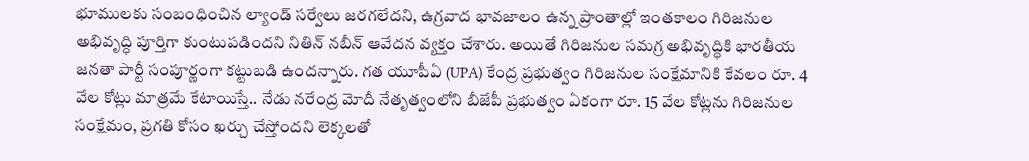భూములకు సంబంధించిన ల్యాండ్ సర్వేలు జరగలేదని, ఉగ్రవాద భావజాలం ఉన్న ప్రాంతాల్లో ఇంతకాలం గిరిజనుల అభివృద్ధి పూర్తిగా కుంటుపడిందని నితిన్ నబీన్ ఆవేదన వ్యక్తం చేశారు. అయితే గిరిజనుల సమగ్ర అభివృద్ధికి భారతీయ జనతా పార్టీ సంపూర్ణంగా కట్టుబడి ఉందన్నారు. గత యూపీఏ (UPA) కేంద్ర ప్రభుత్వం గిరిజనుల సంక్షేమానికి కేవలం రూ. 4 వేల కోట్లు మాత్రమే కేటాయిస్తే.. నేడు నరేంద్ర మోదీ నేతృత్వంలోని బీజేపీ ప్రభుత్వం ఏకంగా రూ. 15 వేల కోట్లను గిరిజనుల సంక్షేమం, ప్రగతి కోసం ఖర్చు చేస్తోందని లెక్కలతో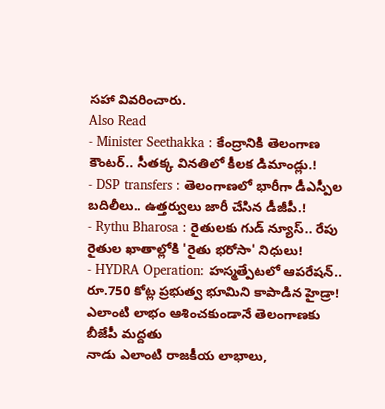సహా వివరించారు.
Also Read
- Minister Seethakka : కేంద్రానికి తెలంగాణ కౌంటర్.. సీతక్క వినతిలో కీలక డిమాండ్లు.!
- DSP transfers : తెలంగాణలో భారీగా డీఎస్పీల బదిలీలు.. ఉత్తర్వులు జారీ చేసిన డీజీపీ.!
- Rythu Bharosa : రైతులకు గుడ్ న్యూస్.. రేపు రైతుల ఖాతాల్లోకి 'రైతు భరోసా' నిధులు!
- HYDRA Operation: హస్మత్పేటలో ఆపరేషన్.. రూ.750 కోట్ల ప్రభుత్వ భూమిని కాపాడిన హైడ్రా!
ఎలాంటి లాభం ఆశించకుండానే తెలంగాణకు బీజేపీ మద్దతు
నాడు ఎలాంటి రాజకీయ లాభాలు,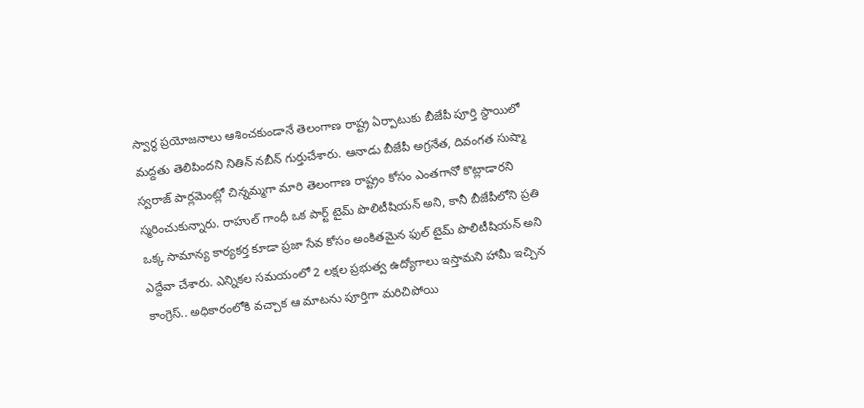స్వార్థ ప్రయోజనాలు ఆశించకుండానే తెలంగాణ రాష్ట్ర ఏర్పాటుకు బీజేపీ పూర్తి స్థాయిలో మద్దతు తెలిపిందని నితిన్ నబీన్ గుర్తుచేశారు. ఆనాడు బీజేపీ అగ్రనేత, దివంగత సుష్మా స్వరాజ్ పార్లమెంట్లో చిన్నమ్మగా మారి తెలంగాణ రాష్ట్రం కోసం ఎంతగానో కొట్లాడారని స్మరించుకున్నారు. రాహుల్ గాంధీ ఒక పార్ట్ టైమ్ పొలిటీషియన్ అని, కానీ బీజేపీలోని ప్రతి ఒక్క సామాన్య కార్యకర్త కూడా ప్రజా సేవ కోసం అంకితమైన ఫుల్ టైమ్ పొలిటీషియన్ అని ఎద్దేవా చేశారు. ఎన్నికల సమయంలో 2 లక్షల ప్రభుత్వ ఉద్యోగాలు ఇస్తామని హామీ ఇచ్చిన కాంగ్రెస్.. అధికారంలోకి వచ్చాక ఆ మాటను పూర్తిగా మరిచిపోయి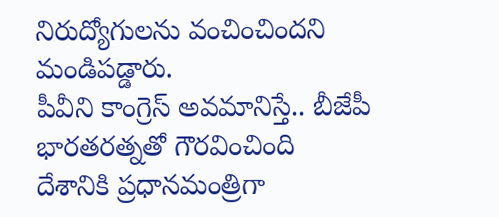నిరుద్యోగులను వంచించిందని మండిపడ్డారు.
పీవీని కాంగ్రెస్ అవమానిస్తే.. బీజేపీ భారతరత్నతో గౌరవించింది
దేశానికి ప్రధానమంత్రిగా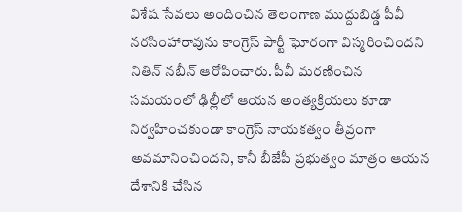విశేష సేవలు అందించిన తెలంగాణ ముద్దుబిడ్డ పీవీ నరసింహారావును కాంగ్రెస్ పార్టీ ఘోరంగా విస్మరించిందని నితిన్ నబీన్ ఆరోపించారు. పీవీ మరణించిన సమయంలో ఢిల్లీలో ఆయన అంత్యక్రియలు కూడా నిర్వహించకుండా కాంగ్రెస్ నాయకత్వం తీవ్రంగా అవమానించిందని, కానీ బీజేపీ ప్రభుత్వం మాత్రం ఆయన దేశానికి చేసిన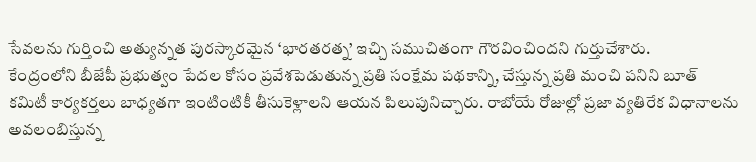సేవలను గుర్తించి అత్యున్నత పురస్కారమైన ‘భారతరత్న’ ఇచ్చి సముచితంగా గౌరవించిందని గుర్తుచేశారు.
కేంద్రంలోని బీజేపీ ప్రభుత్వం పేదల కోసం ప్రవేశపెడుతున్న ప్రతి సంక్షేమ పథకాన్ని, చేస్తున్న ప్రతి మంచి పనిని బూత్ కమిటీ కార్యకర్తలు బాధ్యతగా ఇంటింటికీ తీసుకెళ్లాలని ఆయన పిలుపునిచ్చారు. రాబోయే రోజుల్లో ప్రజా వ్యతిరేక విధానాలను అవలంబిస్తున్న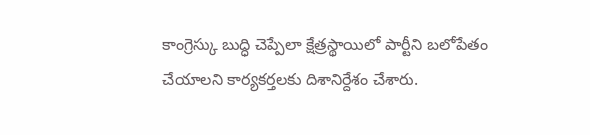కాంగ్రెస్కు బుద్ధి చెప్పేలా క్షేత్రస్థాయిలో పార్టీని బలోపేతం చేయాలని కార్యకర్తలకు దిశానిర్దేశం చేశారు.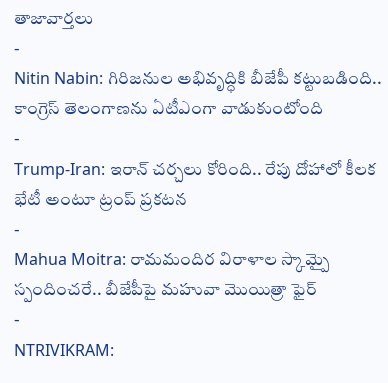తాజావార్తలు
-
Nitin Nabin: గిరిజనుల అభివృద్ధికి బీజేపీ కట్టుబడింది.. కాంగ్రెస్ తెలంగాణను ఏటీఎంగా వాడుకుంటోంది
-
Trump-Iran: ఇరాన్ చర్చలు కోరింది.. రేపు దోహాలో కీలక భేటీ అంటూ ట్రంప్ ప్రకటన
-
Mahua Moitra: రామమందిర విరాళాల స్కామ్పై స్పందించరే.. బీజేపీపై మహువా మొయిత్రా ఫైర్
-
NTRIVIKRAM: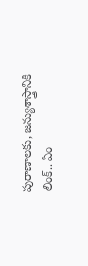పురాణాలకు, జన్యుశాస్త్రానికి లింక్.. ఏం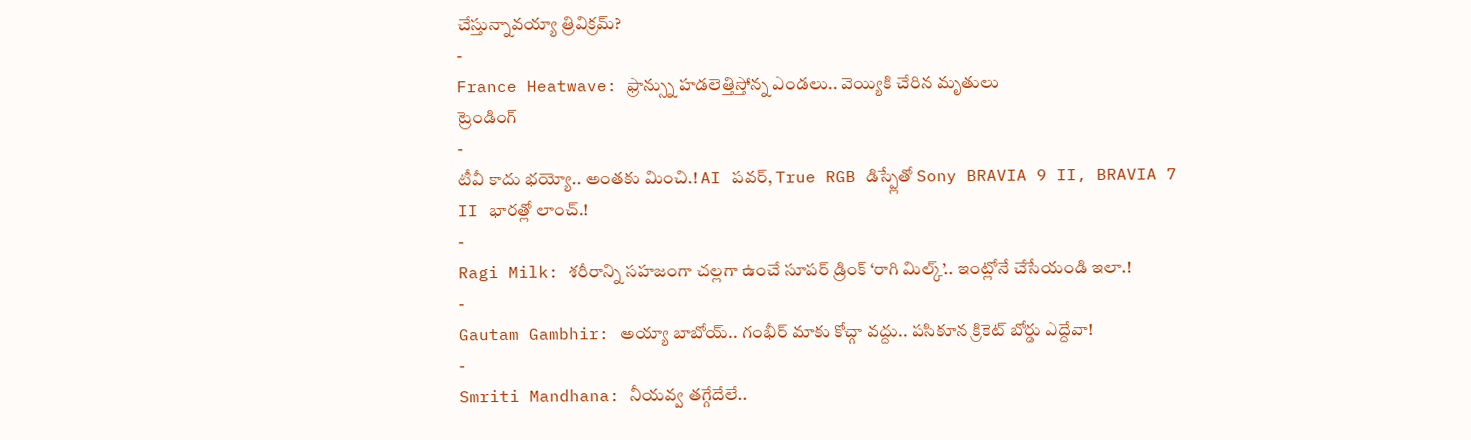చేస్తున్నావయ్యా త్రివిక్రమ్?
-
France Heatwave: ఫ్రాన్స్ను హడలెత్తిస్తోన్న ఎండలు.. వెయ్యికి చేరిన మృతులు
ట్రెండింగ్
-
టీవీ కాదు భయ్యో.. అంతకు మించి.! AI పవర్, True RGB డిస్ప్లేతో Sony BRAVIA 9 II, BRAVIA 7 II భారత్లో లాంచ్.!
-
Ragi Milk: శరీరాన్ని సహజంగా చల్లగా ఉంచే సూపర్ డ్రింక్ ‘రాగి మిల్క్’.. ఇంట్లోనే చేసేయండి ఇలా.!
-
Gautam Gambhir: అయ్యా బాబోయ్.. గంభీర్ మాకు కోచ్గా వద్దు.. పసికూన క్రికెట్ బోర్డు ఎద్దేవా!
-
Smriti Mandhana: నీయవ్వ తగ్గేదేలే..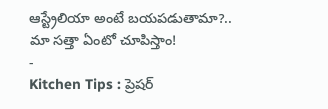ఆస్ట్రేలియా అంటే బయపడుతామా?.. మా సత్తా ఏంటో చూపిస్తాం!
-
Kitchen Tips : ప్రెషర్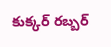కుక్కర్ రబ్బర్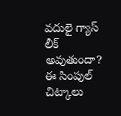వదులై గ్యాస్ లీక్ అవుతుందా? ఈ సింపుల్ చిట్కాలు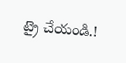ట్రై చేయండి.!